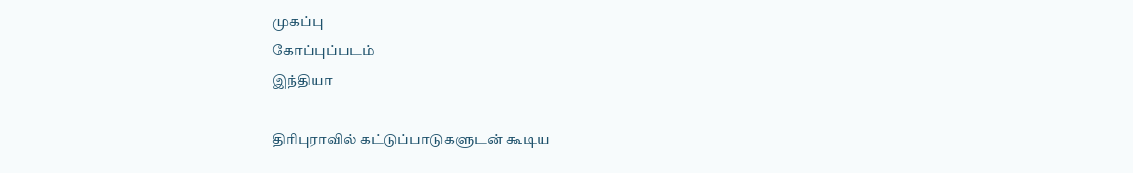முகப்பு
கோப்புப்படம்
இந்தியா

திரிபுராவில் கட்டுப்பாடுகளுடன் கூடிய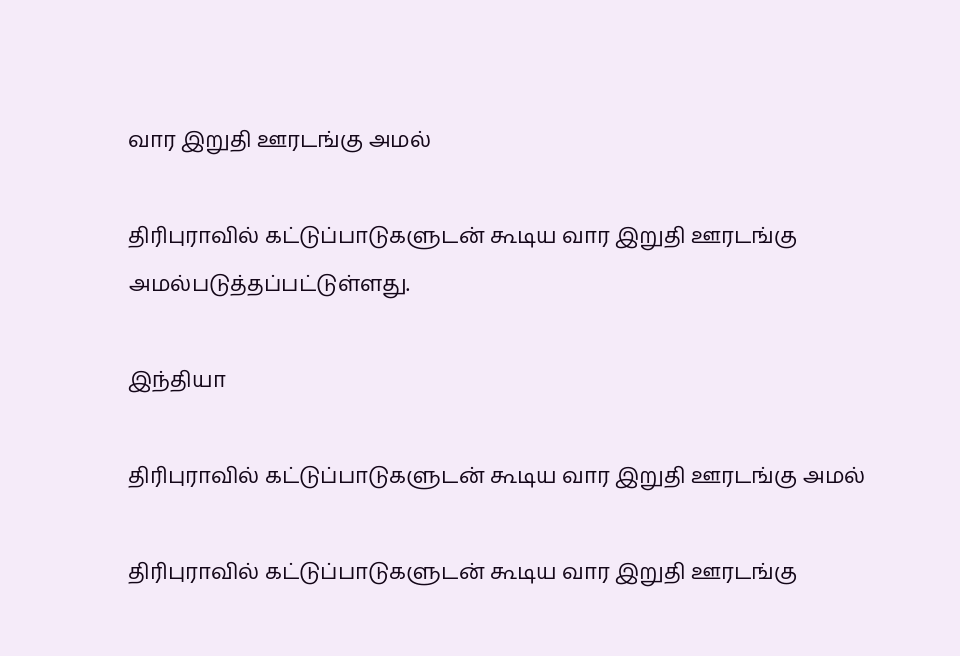வார இறுதி ஊரடங்கு அமல்

திரிபுராவில் கட்டுப்பாடுகளுடன் கூடிய வார இறுதி ஊரடங்கு அமல்படுத்தப்பட்டுள்ளது.

இந்தியா

திரிபுராவில் கட்டுப்பாடுகளுடன் கூடிய வார இறுதி ஊரடங்கு அமல்

திரிபுராவில் கட்டுப்பாடுகளுடன் கூடிய வார இறுதி ஊரடங்கு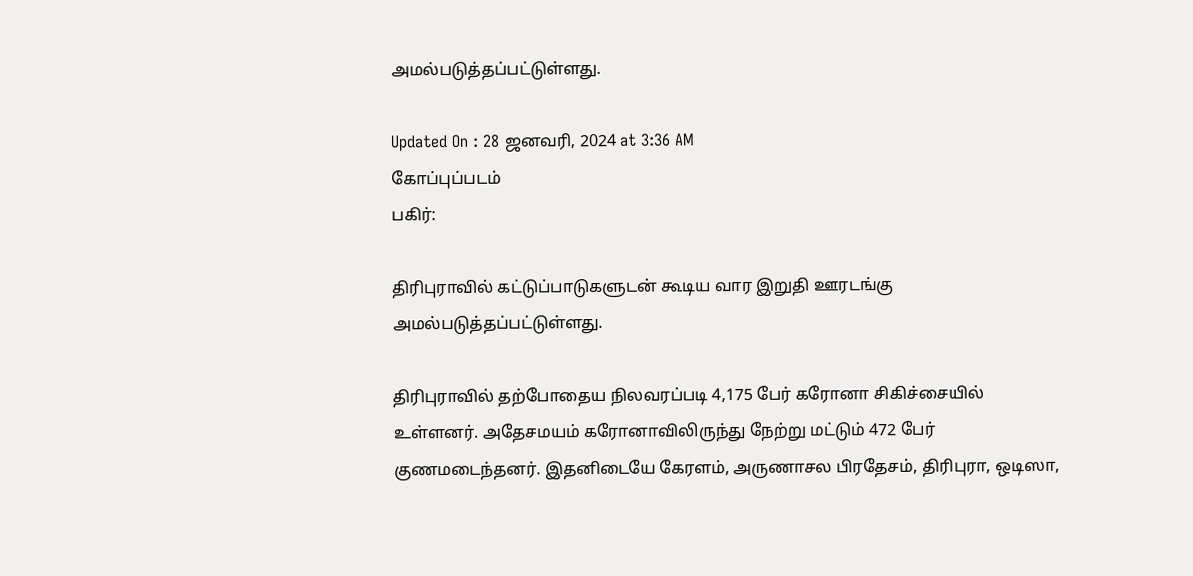அமல்படுத்தப்பட்டுள்ளது.

Updated On : 28 ஜனவரி, 2024 at 3:36 AM
கோப்புப்படம்
பகிர்:

திரிபுராவில் கட்டுப்பாடுகளுடன் கூடிய வார இறுதி ஊரடங்கு அமல்படுத்தப்பட்டுள்ளது.

திரிபுராவில் தற்போதைய நிலவரப்படி 4,175 பேர் கரோனா சிகிச்சையில் உள்ளனர். அதேசமயம் கரோனாவிலிருந்து நேற்று மட்டும் 472 பேர் குணமடைந்தனர். இதனிடையே கேரளம், அருணாசல பிரதேசம், திரிபுரா, ஒடிஸா,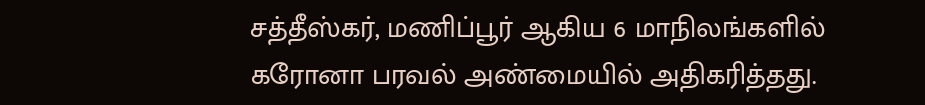சத்தீஸ்கர், மணிப்பூர் ஆகிய 6 மாநிலங்களில் கரோனா பரவல் அண்மையில் அதிகரித்தது.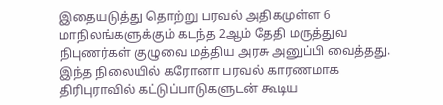இதையடுத்து தொற்று பரவல் அதிகமுள்ள 6 மாநிலங்களுக்கும் கடந்த 2ஆம் தேதி மருத்துவ நிபுணர்கள் குழுவை மத்திய அரசு அனுப்பி வைத்தது. இந்த நிலையில் கரோனா பரவல் காரணமாக திரிபுராவில் கட்டுப்பாடுகளுடன் கூடிய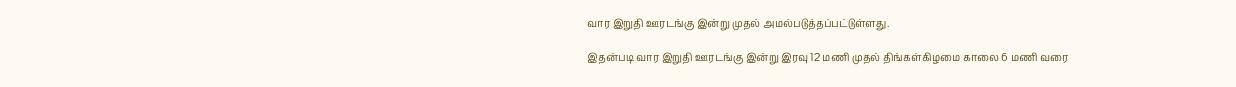வார இறுதி ஊரடங்கு இன்று முதல் அமல்படுத்தப்பட்டுள்ளது.

இதன்படி வார இறுதி ஊரடங்கு இன்று இரவு 12 மணி முதல் திங்கள்கிழமை காலை 6 மணி வரை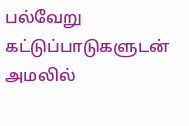பல்வேறு கட்டுப்பாடுகளுடன் அமலில்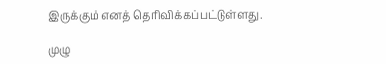இருக்கும் எனத் தெரிவிக்கப்பட்டுள்ளது.

முழு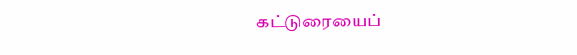கட்டுரையைப்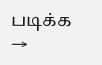படிக்க →